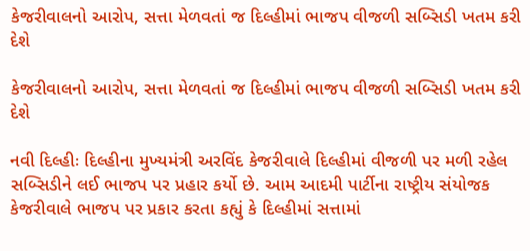કેજરીવાલનો આરોપ, સત્તા મેળવતાં જ દિલ્હીમાં ભાજપ વીજળી સબ્સિડી ખતમ કરી દેશે

કેજરીવાલનો આરોપ, સત્તા મેળવતાં જ દિલ્હીમાં ભાજપ વીજળી સબ્સિડી ખતમ કરી દેશે

નવી દિલ્હીઃ દિલ્હીના મુખ્યમંત્રી અરવિંદ કેજરીવાલે દિલ્હીમાં વીજળી પર મળી રહેલ સબ્સિડીને લઈ ભાજપ પર પ્રહાર કર્યો છે. આમ આદમી પાર્ટીના રાષ્ટ્રીય સંયોજક કેજરીવાલે ભાજપ પર પ્રકાર કરતા કહ્યું કે દિલ્હીમાં સત્તામાં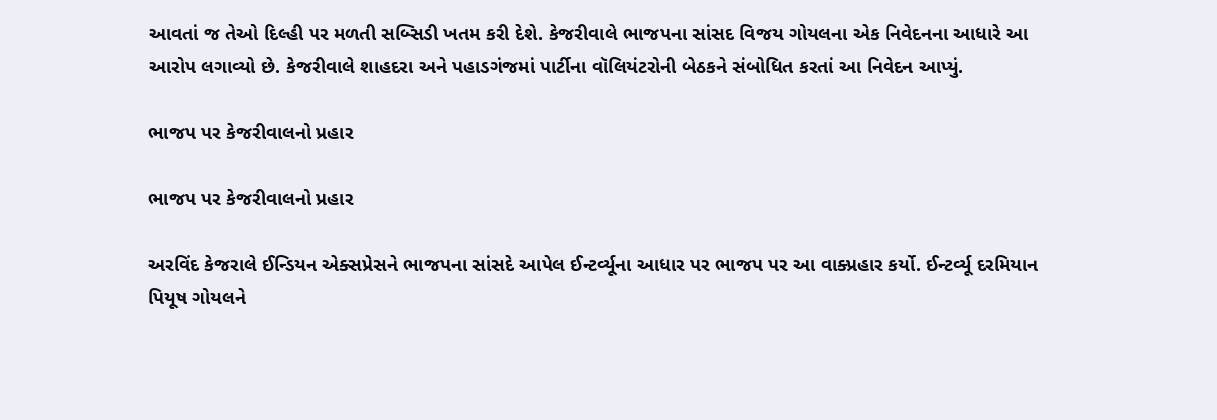આવતાં જ તેઓ દિલ્હી પર મળતી સબ્સિડી ખતમ કરી દેશે. કેજરીવાલે ભાજપના સાંસદ વિજય ગોયલના એક નિવેદનના આધારે આ આરોપ લગાવ્યો છે. કેજરીવાલે શાહદરા અને પહાડગંજમાં પાર્ટીના વૉલિયંટરોની બેઠકને સંબોધિત કરતાં આ નિવેદન આપ્યું.

ભાજપ પર કેજરીવાલનો પ્રહાર

ભાજપ પર કેજરીવાલનો પ્રહાર

અરવિંદ કેજરાલે ઈન્ડિયન એક્સપ્રેસને ભાજપના સાંસદે આપેલ ઈન્ટર્વ્યૂના આધાર પર ભાજપ પર આ વાક્પ્રહાર કર્યો. ઈન્ટર્વ્યૂ દરમિયાન પિયૂષ ગોયલને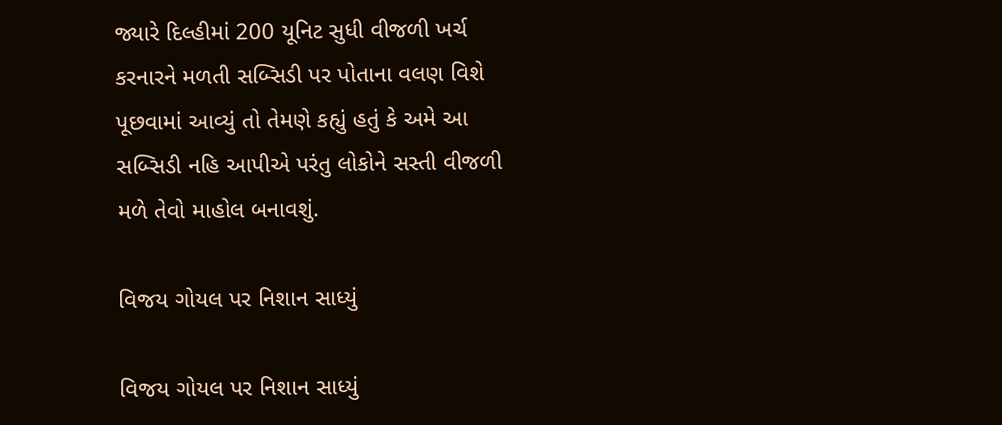જ્યારે દિલ્હીમાં 200 યૂનિટ સુધી વીજળી ખર્ચ કરનારને મળતી સબ્સિડી પર પોતાના વલણ વિશે પૂછવામાં આવ્યું તો તેમણે કહ્યું હતું કે અમે આ સબ્સિડી નહિ આપીએ પરંતુ લોકોને સસ્તી વીજળી મળે તેવો માહોલ બનાવશું.

વિજય ગોયલ પર નિશાન સાધ્યું

વિજય ગોયલ પર નિશાન સાધ્યું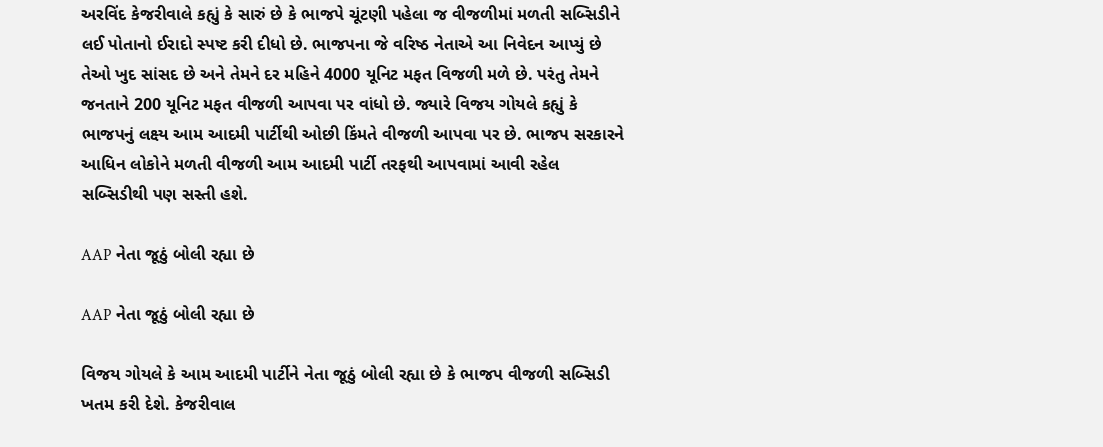અરવિંદ કેજરીવાલે કહ્યું કે સારું છે કે ભાજપે ચૂંટણી પહેલા જ વીજળીમાં મળતી સબ્સિડીને લઈ પોતાનો ઈરાદો સ્પષ્ટ કરી દીધો છે. ભાજપના જે વરિષ્ઠ નેતાએ આ નિવેદન આપ્યું છે તેઓ ખુદ સાંસદ છે અને તેમને દર મહિને 4000 યૂનિટ મફત વિજળી મળે છે. પરંતુ તેમને જનતાને 200 યૂનિટ મફત વીજળી આપવા પર વાંધો છે. જ્યારે વિજય ગોયલે કહ્યું કે ભાજપનું લક્ષ્ય આમ આદમી પાર્ટીથી ઓછી કિંમતે વીજળી આપવા પર છે. ભાજપ સરકારને આધિન લોકોને મળતી વીજળી આમ આદમી પાર્ટી તરફથી આપવામાં આવી રહેલ સબ્સિડીથી પણ સસ્તી હશે.

AAP નેતા જૂઠું બોલી રહ્યા છે

AAP નેતા જૂઠું બોલી રહ્યા છે

વિજય ગોયલે કે આમ આદમી પાર્ટીને નેતા જૂઠું બોલી રહ્યા છે કે ભાજપ વીજળી સબ્સિડી ખતમ કરી દેશે. કેજરીવાલ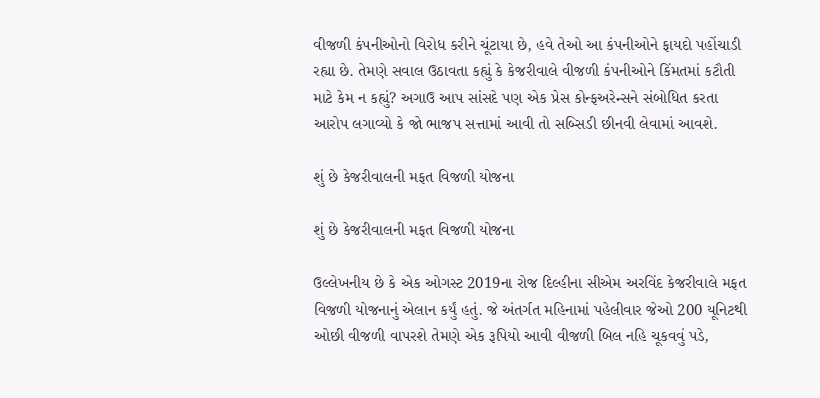વીજળી કંપનીઓનો વિરોધ કરીને ચૂંટાયા છે, હવે તેઓ આ કંપનીઓને ફાયદો પહોંચાડી રહ્યા છે. તેમણે સવાલ ઉઠાવતા કહ્યું કે કેજરીવાલે વીજળી કંપનીઓને કિંમતમાં કટૌતી માટે કેમ ન કહ્યું? અગાઉ આપ સાંસદે પણ એક પ્રેસ કોન્ફઅરેન્સને સંબોધિત કરતા આરોપ લગાવ્યો કે જો ભાજપ સત્તામાં આવી તો સબ્સિડી છીનવી લેવામાં આવશે.

શું છે કેજરીવાલની મફત વિજળી યોજના

શું છે કેજરીવાલની મફત વિજળી યોજના

ઉલ્લેખનીય છે કે એક ઓગસ્ટ 2019ના રોજ દિલ્હીના સીએમ અરવિંદ કેજરીવાલે મફત વિજળી યોજનાનું એલાન કર્યું હતું. જે અંતર્ગત મહિનામાં પહેલીવાર જેઓ 200 યૂનિટથી ઓછી વીજળી વાપરશે તેમણે એક રૂપિયો આવી વીજળી બિલ નહિ ચૂકવવું પડે,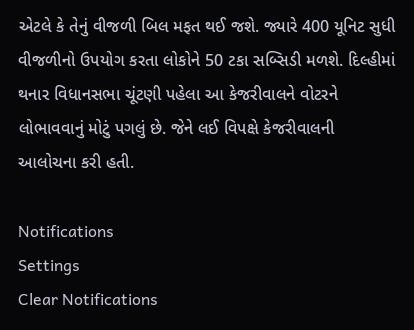એટલે કે તેનું વીજળી બિલ મફત થઈ જશે. જ્યારે 400 યૂનિટ સુધી વીજળીનો ઉપયોગ કરતા લોકોને 50 ટકા સબ્સિડી મળશે. દિલ્હીમાં થનાર વિધાનસભા ચૂંટણી પહેલા આ કેજરીવાલને વોટરને લોભાવવાનું મોટું પગલું છે. જેને લઈ વિપક્ષે કેજરીવાલની આલોચના કરી હતી.

Notifications
Settings
Clear Notifications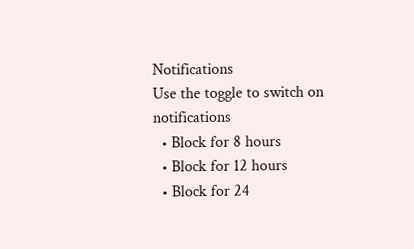Notifications
Use the toggle to switch on notifications
  • Block for 8 hours
  • Block for 12 hours
  • Block for 24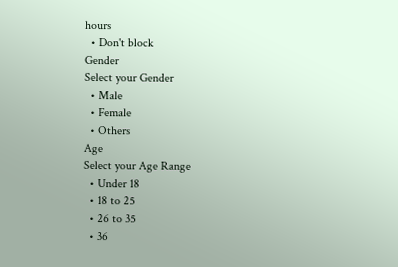hours
  • Don't block
Gender
Select your Gender
  • Male
  • Female
  • Others
Age
Select your Age Range
  • Under 18
  • 18 to 25
  • 26 to 35
  • 36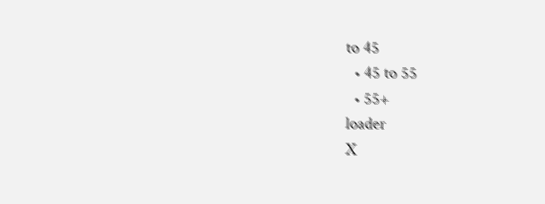to 45
  • 45 to 55
  • 55+
loader
X